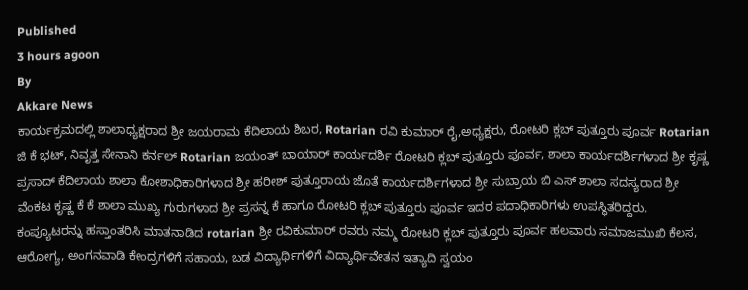Published
3 hours agoon
By
Akkare News
ಕಾರ್ಯಕ್ರಮದಲ್ಲಿ ಶಾಲಾಧ್ಯಕ್ಷರಾದ ಶ್ರೀ ಜಯರಾಮ ಕೆದಿಲಾಯ ಶಿಬರ, Rotarian ರವಿ ಕುಮಾರ್ ರೈ,ಅಧ್ಯಕ್ಷರು, ರೋಟರಿ ಕ್ಲಬ್ ಪುತ್ತೂರು ಪೂರ್ವ Rotarian ಜಿ ಕೆ ಭಟ್, ನಿವೃತ್ತ ಸೇನಾನಿ ಕರ್ನಲ್ Rotarian ಜಯಂತ್ ಬಾಯಾರ್ ಕಾರ್ಯದರ್ಶಿ ರೋಟರಿ ಕ್ಲಬ್ ಪುತ್ತೂರು ಪೂರ್ವ, ಶಾಲಾ ಕಾರ್ಯದರ್ಶಿಗಳಾದ ಶ್ರೀ ಕೃಷ್ಣ ಪ್ರಸಾದ್ ಕೆದಿಲಾಯ ಶಾಲಾ ಕೋಶಾಧಿಕಾರಿಗಳಾದ ಶ್ರೀ ಹರೀಶ್ ಪುತ್ತೂರಾಯ ಜೊತೆ ಕಾರ್ಯದರ್ಶಿಗಳಾದ ಶ್ರೀ ಸುಬ್ರಾಯ ಬಿ ಎಸ್ ಶಾಲಾ ಸದಸ್ಯರಾದ ಶ್ರೀ ವೆಂಕಟ ಕೃಷ್ಣ ಕೆ ಕೆ ಶಾಲಾ ಮುಖ್ಯ ಗುರುಗಳಾದ ಶ್ರೀ ಪ್ರಸನ್ನ ಕೆ ಹಾಗೂ ರೋಟರಿ ಕ್ಲಬ್ ಪುತ್ತೂರು ಪೂರ್ವ ಇದರ ಪದಾಧಿಕಾರಿಗಳು ಉಪಸ್ಥಿತರಿದ್ದರು.
ಕಂಪ್ಯೂಟರನ್ನು ಹಸ್ತಾಂತರಿಸಿ ಮಾತನಾಡಿದ rotarian ಶ್ರೀ ರವಿಕುಮಾರ್ ರವರು ನಮ್ಮ ರೋಟರಿ ಕ್ಲಬ್ ಪುತ್ತೂರು ಪೂರ್ವ ಹಲವಾರು ಸಮಾಜಮುಖಿ ಕೆಲಸ, ಆರೋಗ್ಯ, ಅಂಗನವಾಡಿ ಕೇಂದ್ರಗಳಿಗೆ ಸಹಾಯ, ಬಡ ವಿದ್ಯಾರ್ಥಿಗಳಿಗೆ ವಿದ್ಯಾರ್ಥಿವೇತನ ಇತ್ಯಾದಿ ಸ್ವಯಂ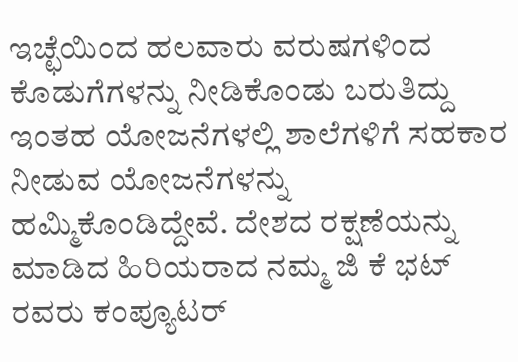ಇಚ್ಛೆಯಿಂದ ಹಲವಾರು ವರುಷಗಳಿಂದ ಕೊಡುಗೆಗಳನ್ನು ನೀಡಿಕೊಂಡು ಬರುತಿದ್ದು ಇಂತಹ ಯೋಜನೆಗಳಲ್ಲಿ ಶಾಲೆಗಳಿಗೆ ಸಹಕಾರ ನೀಡುವ ಯೋಜನೆಗಳನ್ನು ಹಮ್ಮಿಕೊಂಡಿದ್ದೇವೆ. ದೇಶದ ರಕ್ಷಣೆಯನ್ನು ಮಾಡಿದ ಹಿರಿಯರಾದ ನಮ್ಮ ಜಿ ಕೆ ಭಟ್ ರವರು ಕಂಪ್ಯೂಟರ್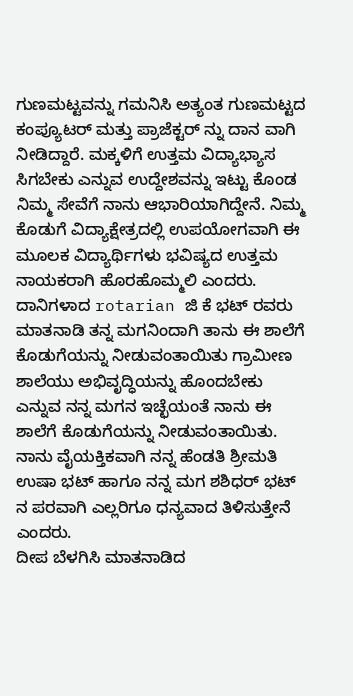ಗುಣಮಟ್ಟವನ್ನು ಗಮನಿಸಿ ಅತ್ಯಂತ ಗುಣಮಟ್ಟದ ಕಂಪ್ಯೂಟರ್ ಮತ್ತು ಪ್ರಾಜೆಕ್ಟರ್ ನ್ನು ದಾನ ವಾಗಿ ನೀಡಿದ್ದಾರೆ. ಮಕ್ಕಳಿಗೆ ಉತ್ತಮ ವಿದ್ಯಾಭ್ಯಾಸ ಸಿಗಬೇಕು ಎನ್ನುವ ಉದ್ದೇಶವನ್ನು ಇಟ್ಟು ಕೊಂಡ ನಿಮ್ಮ ಸೇವೆಗೆ ನಾನು ಆಭಾರಿಯಾಗಿದ್ದೇನೆ. ನಿಮ್ಮ ಕೊಡುಗೆ ವಿದ್ಯಾಕ್ಷೇತ್ರದಲ್ಲಿ ಉಪಯೋಗವಾಗಿ ಈ ಮೂಲಕ ವಿದ್ಯಾರ್ಥಿಗಳು ಭವಿಷ್ಯದ ಉತ್ತಮ ನಾಯಕರಾಗಿ ಹೊರಹೊಮ್ಮಲಿ ಎಂದರು.
ದಾನಿಗಳಾದ rotarian ಜಿ ಕೆ ಭಟ್ ರವರು ಮಾತನಾಡಿ ತನ್ನ ಮಗನಿಂದಾಗಿ ತಾನು ಈ ಶಾಲೆಗೆ ಕೊಡುಗೆಯನ್ನು ನೀಡುವಂತಾಯಿತು ಗ್ರಾಮೀಣ ಶಾಲೆಯು ಅಭಿವೃದ್ಧಿಯನ್ನು ಹೊಂದಬೇಕು ಎನ್ನುವ ನನ್ನ ಮಗನ ಇಚ್ಛೆಯಂತೆ ನಾನು ಈ ಶಾಲೆಗೆ ಕೊಡುಗೆಯನ್ನು ನೀಡುವಂತಾಯಿತು. ನಾನು ವೈಯಕ್ತಿಕವಾಗಿ ನನ್ನ ಹೆಂಡತಿ ಶ್ರೀಮತಿ ಉಷಾ ಭಟ್ ಹಾಗೂ ನನ್ನ ಮಗ ಶಶಿಧರ್ ಭಟ್ ನ ಪರವಾಗಿ ಎಲ್ಲರಿಗೂ ಧನ್ಯವಾದ ತಿಳಿಸುತ್ತೇನೆ ಎಂದರು.
ದೀಪ ಬೆಳಗಿಸಿ ಮಾತನಾಡಿದ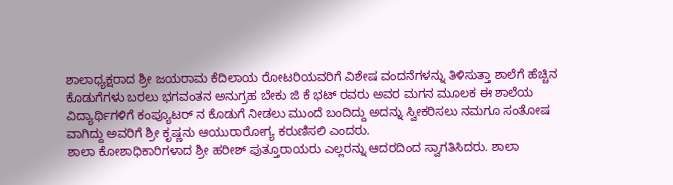ಶಾಲಾಧ್ಯಕ್ಷರಾದ ಶ್ರೀ ಜಯರಾಮ ಕೆದಿಲಾಯ ರೋಟರಿಯವರಿಗೆ ವಿಶೇಷ ವಂದನೆಗಳನ್ನು ತಿಳಿಸುತ್ತಾ ಶಾಲೆಗೆ ಹೆಚ್ಚಿನ ಕೊಡುಗೆಗಳು ಬರಲು ಭಗವಂತನ ಅನುಗ್ರಹ ಬೇಕು ಜಿ ಕೆ ಭಟ್ ರವರು ಅವರ ಮಗನ ಮೂಲಕ ಈ ಶಾಲೆಯ ವಿದ್ಯಾರ್ಥಿಗಳಿಗೆ ಕಂಪ್ಯೂಟರ್ ನ ಕೊಡುಗೆ ನೀಡಲು ಮುಂದೆ ಬಂದಿದ್ದು ಅದನ್ನು ಸ್ವೀಕರಿಸಲು ನಮಗೂ ಸಂತೋಷ ವಾಗಿದ್ದು ಅವರಿಗೆ ಶ್ರೀ ಕೃಷ್ಣನು ಆಯುರಾರೋಗ್ಯ ಕರುಣಿಸಲಿ ಎಂದರು.
ಶಾಲಾ ಕೋಶಾಧಿಕಾರಿಗಳಾದ ಶ್ರೀ ಹರೀಶ್ ಪುತ್ತೂರಾಯರು ಎಲ್ಲರನ್ನು ಆದರದಿಂದ ಸ್ವಾಗತಿಸಿದರು. ಶಾಲಾ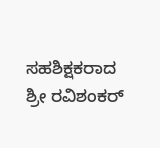ಸಹಶಿಕ್ಷಕರಾದ ಶ್ರೀ ರವಿಶಂಕರ್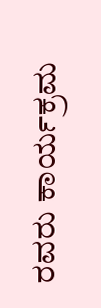ರವರು ಕಾರ್ಯಕ್ರಮ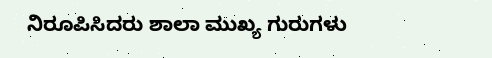ನಿರೂಪಿಸಿದರು ಶಾಲಾ ಮುಖ್ಯ ಗುರುಗಳು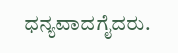ಧನ್ಯವಾದಗೈದರು.